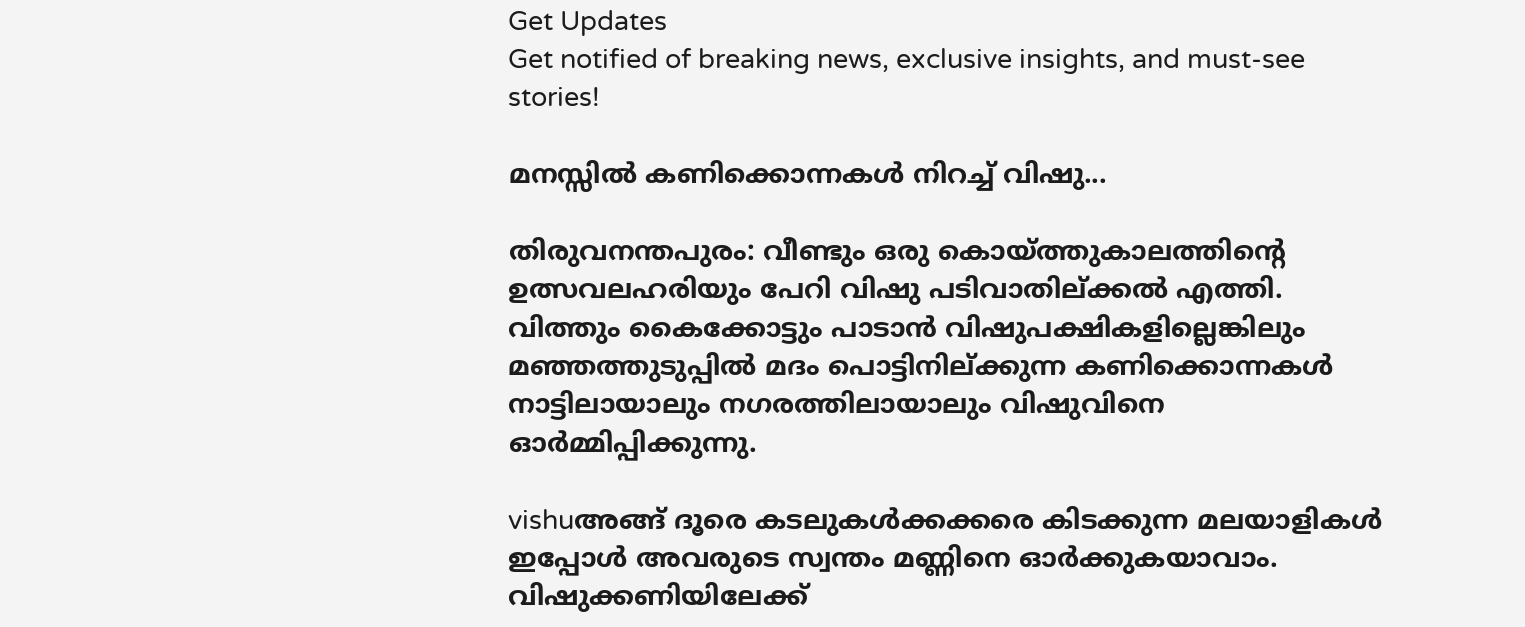Get Updates
Get notified of breaking news, exclusive insights, and must-see stories!

മനസ്സില്‍ കണിക്കൊന്നകള്‍ നിറച്ച് വിഷു...

തിരുവനന്തപുരം: വീണ്ടും ഒരു കൊയ്ത്തുകാലത്തിന്റെ ഉത്സവലഹരിയും പേറി വിഷു പടിവാതില്ക്കല്‍ എത്തി. വിത്തും കൈക്കോട്ടും പാടാന്‍ വിഷുപക്ഷികളില്ലെങ്കിലും മഞ്ഞത്തുടുപ്പില്‍ മദം പൊട്ടിനില്ക്കുന്ന കണിക്കൊന്നകള്‍ നാട്ടിലായാലും നഗരത്തിലായാലും വിഷുവിനെ ഓര്‍മ്മിപ്പിക്കുന്നു.

vishuഅങ്ങ് ദൂരെ കടലുകള്‍ക്കക്കരെ കിടക്കുന്ന മലയാളികള്‍ ഇപ്പോള്‍ അവരുടെ സ്വന്തം മണ്ണിനെ ഓര്‍ക്കുകയാവാം. വിഷുക്കണിയിലേക്ക്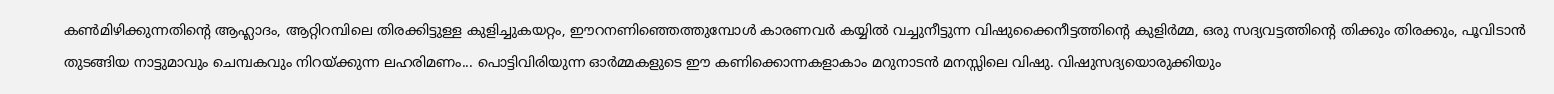കണ്‍മിഴിക്കുന്നതിന്റെ ആഹ്ലാദം, ആറ്റിറമ്പിലെ തിരക്കിട്ടുള്ള കുളിച്ചുകയറ്റം, ഈറനണിഞ്ഞെത്തുമ്പോള്‍ കാരണവര്‍ കയ്യില്‍ വച്ചുനീട്ടുന്ന വിഷുക്കൈനീട്ടത്തിന്റെ കുളിര്‍മ്മ, ഒരു സദ്യവട്ടത്തിന്റെ തിക്കും തിരക്കും, പൂവിടാന്‍ തുടങ്ങിയ നാട്ടുമാവും ചെമ്പകവും നിറയ്ക്കുന്ന ലഹരിമണം... പൊട്ടിവിരിയുന്ന ഓര്‍മ്മകളുടെ ഈ കണിക്കൊന്നകളാകാം മറുനാടന്‍ മനസ്സിലെ വിഷു. വിഷുസദ്യയൊരുക്കിയും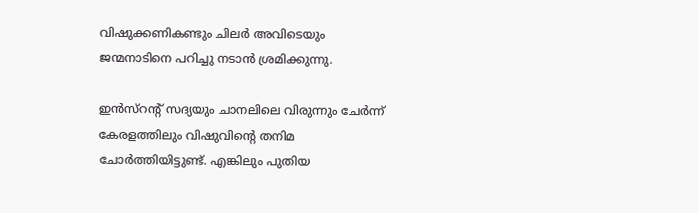വിഷുക്കണികണ്ടും ചിലര്‍ അവിടെയും ജന്മനാടിനെ പറിച്ചു നടാന്‍ ശ്രമിക്കുന്നു.

ഇന്‍സ്റന്റ് സദ്യയും ചാനലിലെ വിരുന്നും ചേര്‍ന്ന് കേരളത്തിലും വിഷുവിന്റെ തനിമ ചോര്‍ത്തിയിട്ടുണ്ട്. എങ്കിലും പുതിയ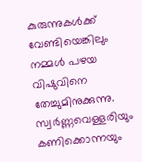കുരുന്നുകള്‍ക്ക് വേണ്ടിയെങ്കിലും നമ്മള്‍ പഴയ വിഷുവിനെ തേച്ചുമിനുക്കുന്നു. സ്വര്‍ണ്ണവെള്ളരിയും കണിക്കൊന്നയും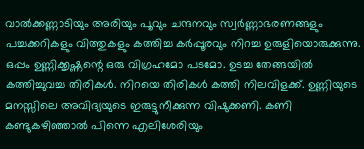വാല്‍ക്കണ്ണാടിയും അരിയും പൂവും ചന്ദനവും സ്വര്‍ണ്ണാഭരണങ്ങളും പച്ചക്കറികളും വിത്തുകളും കത്തിച്ച കര്‍പ്പൂരവും നിറച്ച ഉരുളിയൊരുക്കുന്നു. ഒപ്പം ഉണ്ണിക്കൃഷ്ണന്റെ ഒരു വിഗ്രഹമോ പടമോ. ഉടച്ച തേങ്ങയില്‍ കത്തിച്ചുവച്ച തിരികള്‍. നിറയെ തിരികള്‍ കത്തി നിലവിളക്ക്. ഉണ്ണിയുടെ മനസ്സിലെ അവിദ്യയുടെ ഇരുട്ടുനീക്കുന്ന വിഷുക്കണി. കണി കണ്ടുകഴിഞ്ഞാല്‍ പിന്നെ എലിശേരിയും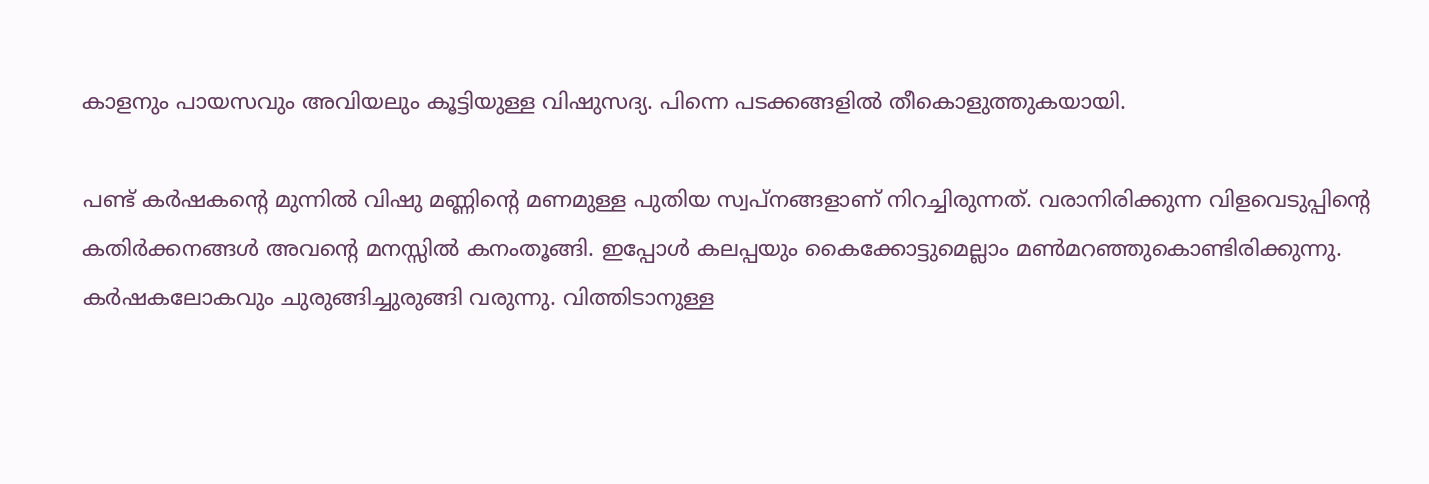കാളനും പായസവും അവിയലും കൂട്ടിയുള്ള വിഷുസദ്യ. പിന്നെ പടക്കങ്ങളില്‍ തീകൊളുത്തുകയായി.

പണ്ട് കര്‍ഷകന്റെ മുന്നില്‍ വിഷു മണ്ണിന്റെ മണമുള്ള പുതിയ സ്വപ്നങ്ങളാണ് നിറച്ചിരുന്നത്. വരാനിരിക്കുന്ന വിളവെടുപ്പിന്റെ കതിര്‍ക്കനങ്ങള്‍ അവന്റെ മനസ്സില്‍ കനംതൂങ്ങി. ഇപ്പോള്‍ കലപ്പയും കൈക്കോട്ടുമെല്ലാം മണ്‍മറഞ്ഞുകൊണ്ടിരിക്കുന്നു. കര്‍ഷകലോകവും ചുരുങ്ങിച്ചുരുങ്ങി വരുന്നു. വിത്തിടാനുള്ള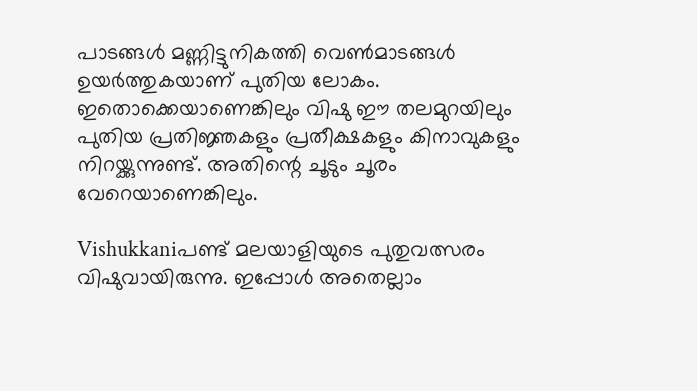പാടങ്ങള്‍ മണ്ണിട്ടുനികത്തി വെണ്‍മാടങ്ങള്‍ ഉയര്‍ത്തുകയാണ് പുതിയ ലോകം. ഇതൊക്കെയാണെങ്കിലും വിഷു ഈ തലമുറയിലും പുതിയ പ്രതിജ്ഞകളും പ്രതീക്ഷകളും കിനാവുകളും നിറയ്ക്കുന്നുണ്ട്. അതിന്റെ ചൂടും ചൂരം വേറെയാണെങ്കിലും.

Vishukkaniപണ്ട് മലയാളിയുടെ പുതുവത്സരം വിഷുവായിരുന്നു. ഇപ്പോള്‍ അതെല്ലാം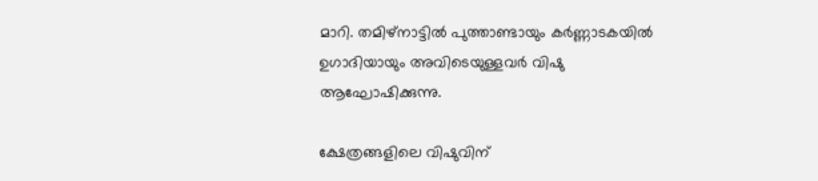മാറി. തമിഴ്നാട്ടില്‍ പുത്താണ്ടായും കര്‍ണ്ണാടകയില്‍ ഉഗാദിയായും അവിടെയുള്ളവര്‍ വിഷു ആഘോഷിക്കുന്നു.

ക്ഷേത്രങ്ങളിലെ വിഷുവിന്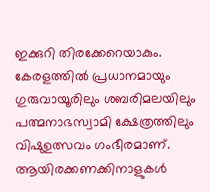ഇക്കുറി തിരക്കേറെയാകും. കേരളത്തില്‍ പ്രധാനമായും ഗുരുവായൂരിലും ശബരിമലയിലും പത്മനാഭസ്വാമി ക്ഷേത്രത്തിലും വിഷുഉത്സവം ഗംഭീരമാണ്. ആയിരക്കണക്കിനാളുകള്‍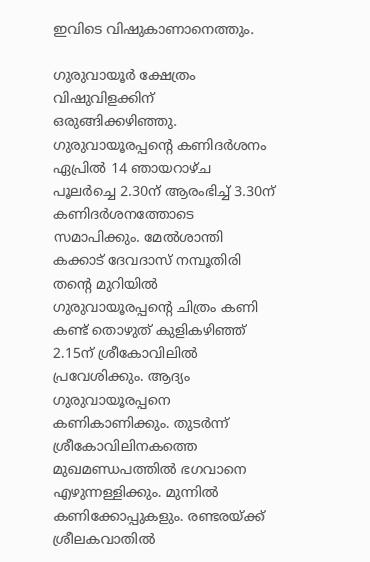ഇവിടെ വിഷുകാണാനെത്തും.

ഗുരുവായൂര്‍ ക്ഷേത്രം വിഷുവിളക്കിന് ഒരുങ്ങിക്കഴിഞ്ഞു. ഗുരുവായൂരപ്പന്റെ കണിദര്‍ശനം ഏപ്രില്‍ 14 ഞായറാഴ്ച പൂലര്‍ച്ചെ 2.30ന് ആരംഭിച്ച് 3.30ന് കണിദര്‍ശനത്തോടെ സമാപിക്കും. മേല്‍ശാന്തി കക്കാട് ദേവദാസ് നമ്പൂതിരി തന്റെ മുറിയില്‍ ഗുരുവായൂരപ്പന്റെ ചിത്രം കണി കണ്ട് തൊഴുത് കുളികഴിഞ്ഞ് 2.15ന് ശ്രീകോവിലില്‍ പ്രവേശിക്കും. ആദ്യം ഗുരുവായൂരപ്പനെ കണികാണിക്കും. തുടര്‍ന്ന് ശ്രീകോവിലിനകത്തെ മുഖമണ്ഡപത്തില്‍ ഭഗവാനെ എഴുന്നള്ളിക്കും. മുന്നില്‍ കണിക്കോപ്പുകളും. രണ്ടരയ്ക്ക് ശ്രീലകവാതില്‍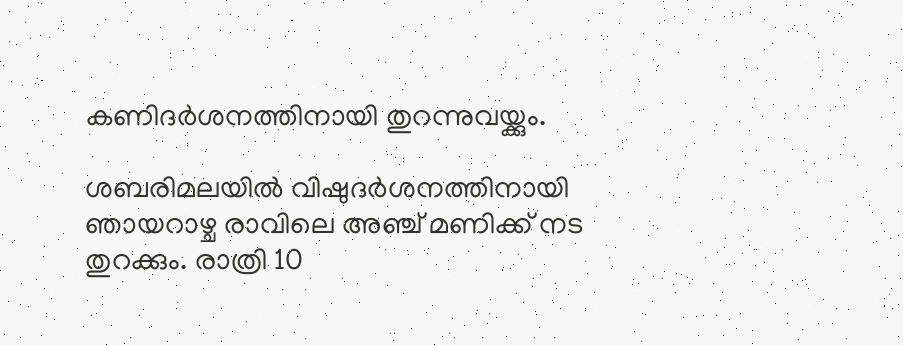കണിദര്‍ശനത്തിനായി തുറന്നുവയ്ക്കും.

ശബരിമലയില്‍ വിഷുദര്‍ശനത്തിനായി ഞായറാഴ്ച രാവിലെ അഞ്ച് മണിക്ക് നട തുറക്കും. രാത്രി 10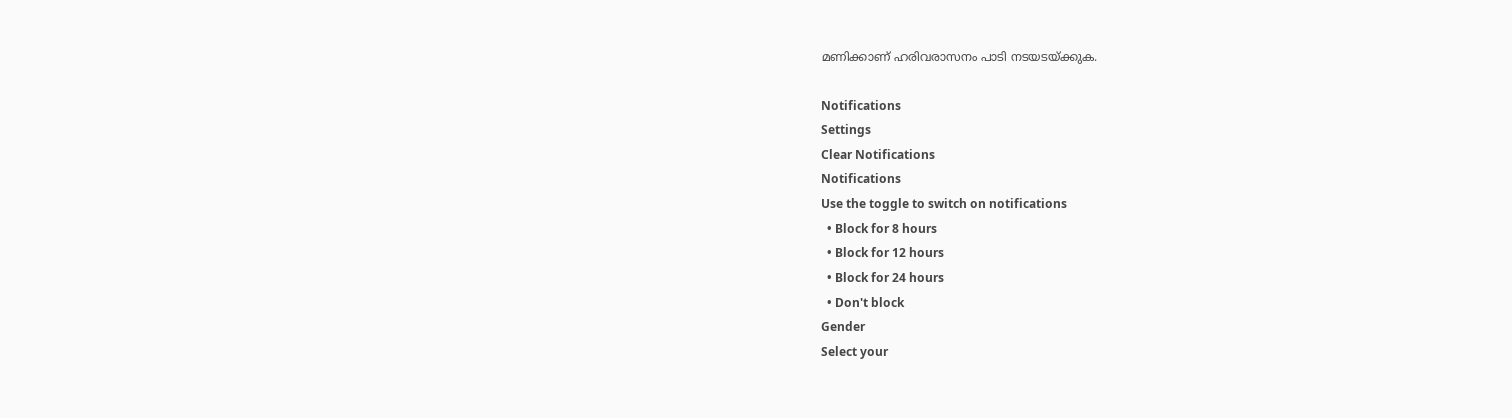മണിക്കാണ് ഹരിവരാസനം പാടി നടയടയ്ക്കുക.

Notifications
Settings
Clear Notifications
Notifications
Use the toggle to switch on notifications
  • Block for 8 hours
  • Block for 12 hours
  • Block for 24 hours
  • Don't block
Gender
Select your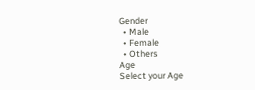Gender
  • Male
  • Female
  • Others
Age
Select your Age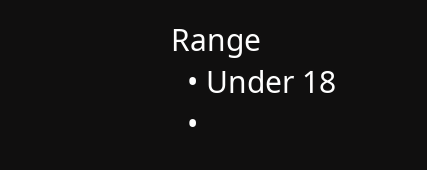Range
  • Under 18
  •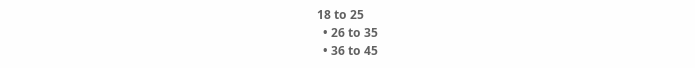18 to 25
  • 26 to 35
  • 36 to 45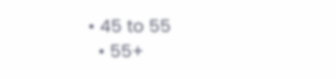• 45 to 55
  • 55+